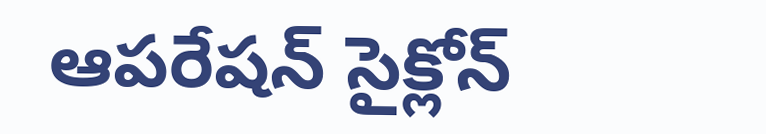ఆపరేషన్ సైక్లోన్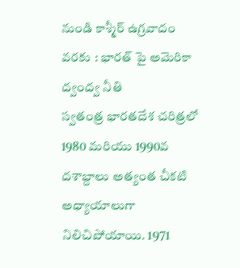నుండి కాశ్మీర్ ఉగ్రవాదం వరకు : భారత్ పై అమెరికా ద్వంద్వ నీతి
స్వతంత్ర భారతదేశ చరిత్రలో 1980 మరియు 1990వ దశాబ్దాలు అత్యంత చీకటి అధ్యాయాలుగా నిలిచిపోయాయి. 1971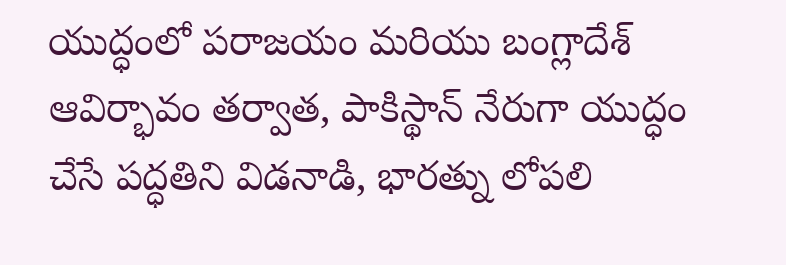యుద్ధంలో పరాజయం మరియు బంగ్లాదేశ్ ఆవిర్భావం తర్వాత, పాకిస్థాన్ నేరుగా యుద్ధం చేసే పద్ధతిని విడనాడి, భారత్ను లోపలి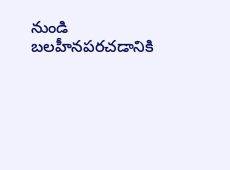నుండి బలహీనపరచడానికి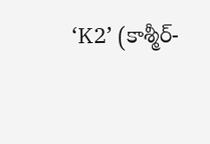‘K2’ (కాశ్మీర్-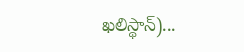ఖలిస్థాన్)...